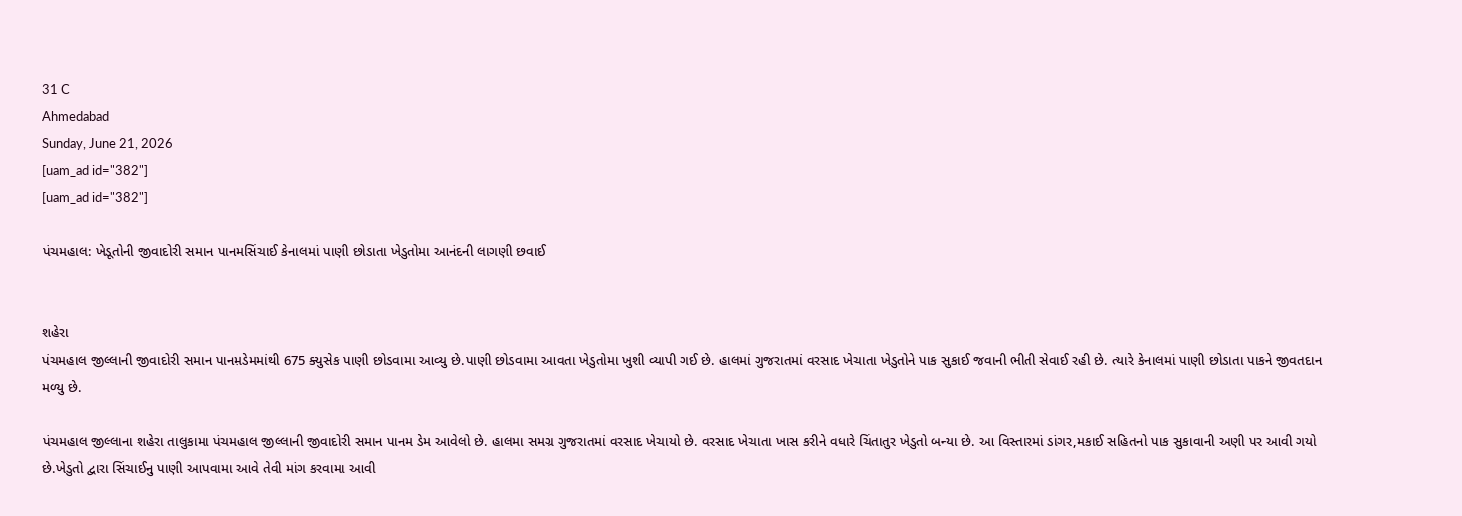31 C
Ahmedabad
Sunday, June 21, 2026
[uam_ad id="382"]
[uam_ad id="382"]

પંચમહાલ: ખેડૂતોની જીવાદોરી સમાન પાનમસિંચાઈ કેનાલમાં પાણી છોડાતા ખેડુતોમા આનંદની લાગણી છવાઈ


શહેરા
પંચમહાલ જીલ્લાની જીવાદોરી સમાન પાનમ઼ડેમમાંથી 675 ક્યુસેક પાણી છોડવામા આવ્યુ છે.પાણી છોડવામા આવતા ખેડુતોમા ખુશી વ્યાપી ગઈ છે. હાલમાં ગુજરાતમાં વરસાદ ખેચાતા ખેડુતોને પાક સુકાઈ જવાની ભીતી સેવાઈ રહી છે. ત્યારે કેનાલમાં પાણી છોડાતા પાકને જીવતદાન મળ્યુ છે.

પંચમહાલ જીલ્લાના શહેરા તાલુકામા પંચમહાલ જીલ્લાની જીવાદોરી સમાન પાનમ ડેમ આવેલો છે. હાલમા સમગ્ર ગુજરાતમાં વરસાદ ખેચાયો છે. વરસાદ ખેચાતા ખાસ કરીને વધારે ચિંતાતુર ખેડુતો બન્યા છે. આ વિસ્તારમાં ડાંગર,મકાઈ સહિતનો પાક સુકાવાની અણી પર આવી ગયો છે.ખેડુતો દ્વારા સિંચાઈનુ પાણી આપવામા આવે તેવી માંગ કરવામા આવી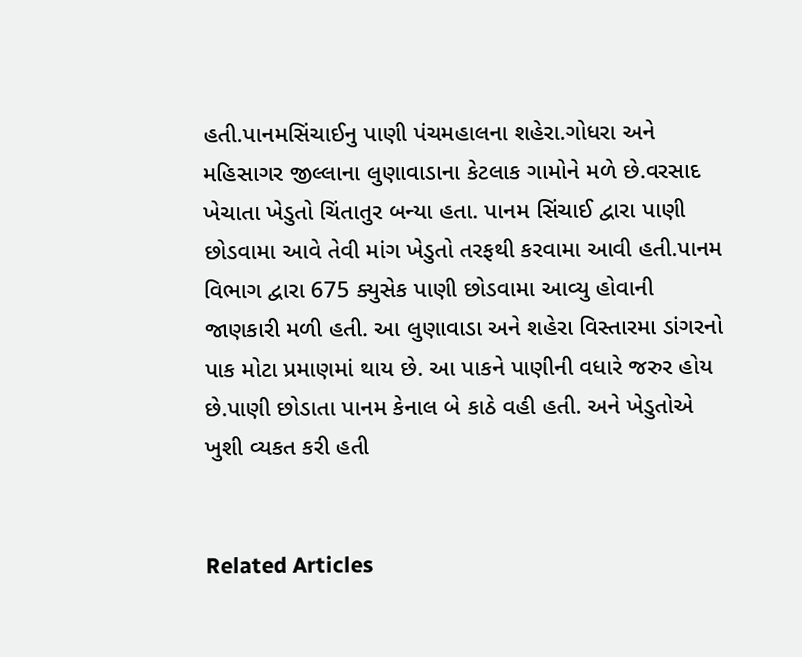હતી.પાનમસિંચાઈનુ પાણી પંચમહાલના શહેરા.ગોધરા અને મહિસાગર જીલ્લાના લુણાવાડાના કેટલાક ગામોને મળે છે.વરસાદ ખેચાતા ખેડુતો ચિંતાતુર બન્યા હતા. પાનમ સિંચાઈ દ્વારા પાણી છોડવામા આવે તેવી માંગ ખેડુતો તરફથી કરવામા આવી હતી.પાનમ વિભાગ દ્વારા 675 ક્યુસેક પાણી છોડવામા આવ્યુ હોવાની જાણકારી મળી હતી. આ લુણાવાડા અને શહેરા વિસ્તારમા ડાંગરનો પાક મોટા પ્રમાણમાં થાય છે. આ પાકને પાણીની વધારે જરુર હોય છે.પાણી છોડાતા પાનમ કેનાલ બે કાઠે વહી હતી. અને ખેડુતોએ ખુશી વ્યકત કરી હતી


Related Articles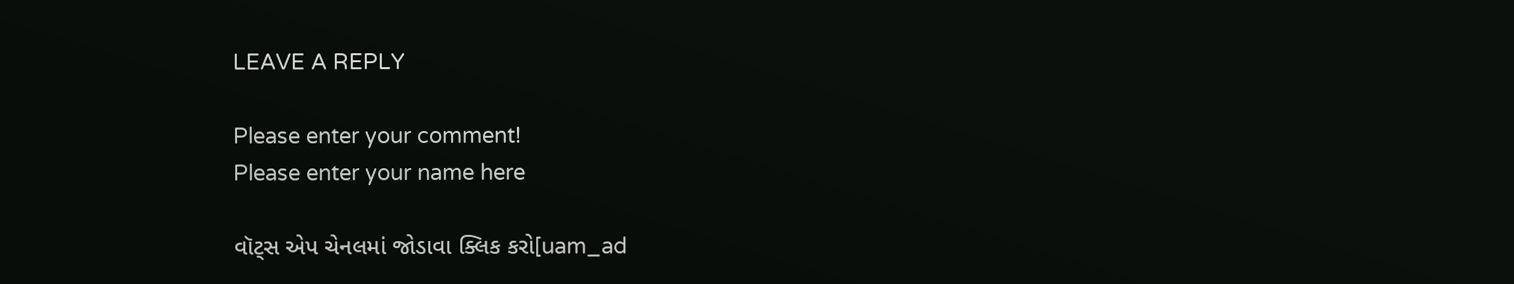LEAVE A REPLY

Please enter your comment!
Please enter your name here

વૉટ્સ એપ ચેનલમાં જોડાવા ક્લિક કરો[uam_ad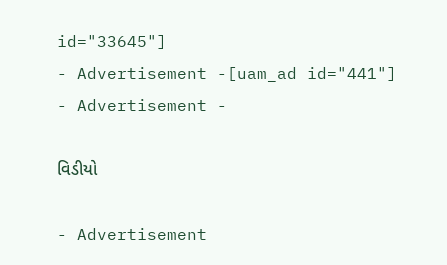id="33645"]
- Advertisement -[uam_ad id="441"]
- Advertisement -

વિડીયો

- Advertisement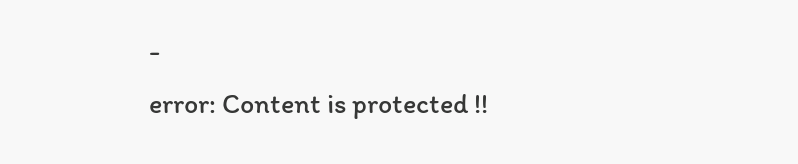-
error: Content is protected !!